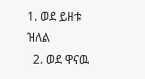1. ወደ ይዘቱ ዝለል
  2. ወደ ዋናዉ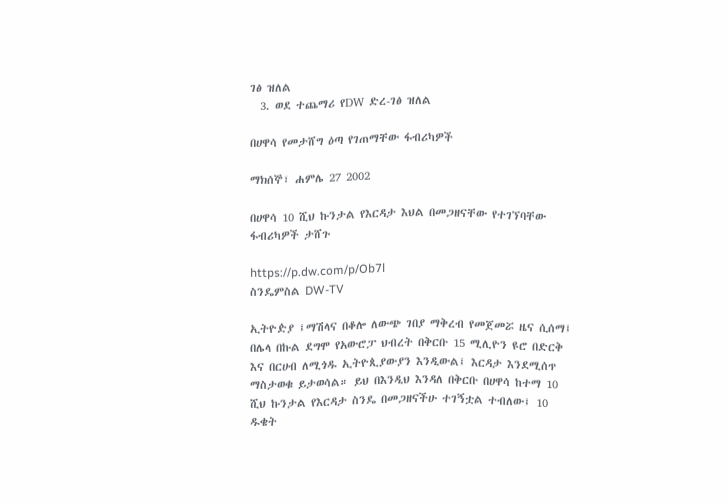ገፅ ዝለል
  3. ወደ ተጨማሪ የDW ድረ-ገፅ ዝለል

በሀዋሳ የመታሸግ ዕጣ የገጠማቸው ፋብሪካዎች

ማክሰኞ፣ ሐምሌ 27 2002

በሀዋሳ 10 ሺህ ኩንታል የእርዳታ እህል በመጋዘናቸው የተገኘባቸው ፋብሪካዎች ታሸጉ

https://p.dw.com/p/Ob7l
ስንዴምስል DW-TV

ኢትዮዽያ ፤ማሽላና በቆሎ ለውጭ ገበያ ማቅረብ የመጀመሯ ዜና ሲሰማ፤ በሌላ በኩል ደግሞ የአውሮፓ ህብረት በቅርቡ 15 ሚሊዮን ዩሮ በድርቅ እና በርሀብ ለሚጎዱ ኢትዮጲያውያን እንዲውል፤ እርዳታ እንደሚሰጥ ማስታወቁ ይታወሳል። ይህ በእንዲህ እንዳለ በቅርቡ በሀዋሳ ከተማ 10 ሺህ ኩንታል የእርዳታ ስንዴ በመጋዘናችሁ ተገኝቷል ተብለው፤ 10 ዱቄት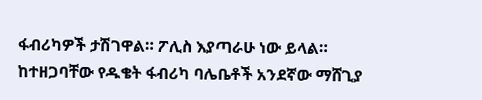ፋብሪካዎች ታሽገዋል። ፖሊስ እያጣራሁ ነው ይላል። ከተዘጋባቸው የዱቄት ፋብሪካ ባሌቤቶች አንደኛው ማሸጊያ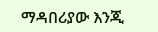ማዳበሪያው እንጂ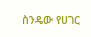ስንዴው የሀገር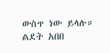ውስጥ ነው ይላሉ። ልደት አበበ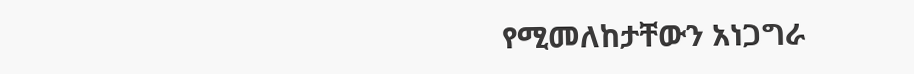የሚመለከታቸውን አነጋግራ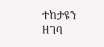ተከታዩን ዘገባ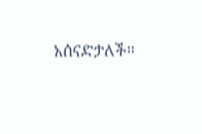አሰናድታለች።